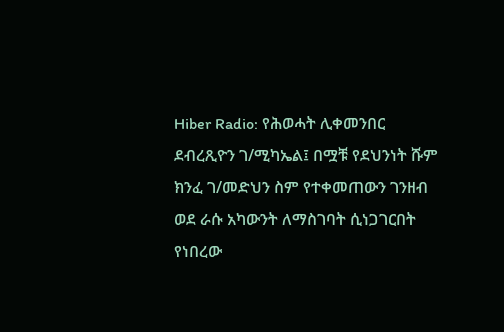Hiber Radio: የሕወሓት ሊቀመንበር ደብረጺዮን ገ/ሚካኤል፤ በሟቹ የደህንነት ሹም ክንፈ ገ/መድህን ስም የተቀመጠውን ገንዘብ ወደ ራሱ አካውንት ለማስገባት ሲነጋገርበት የነበረው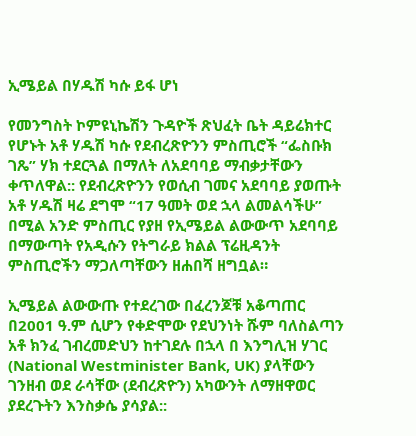ኢሜይል በሃዱሽ ካሱ ይፋ ሆነ

የመንግስት ኮምዩኒኬሽን ጉዳዮች ጽህፈት ቤት ዳይሬክተር የሆኑት አቶ ሃዱሽ ካሱ የደብረጽዮንን ምስጢሮች “ፌስቡክ ገጼ” ሃክ ተደርጓል በማለት ለአደባባይ ማብቃታቸውን ቀጥለዋል:: የደብረጽዮንን የወሲብ ገመና አደባባይ ያወጡት አቶ ሃዱሽ ዛሬ ደግሞ “17 ዓመት ወደ ኋላ ልመልሳችሁ” በሚል አንድ ምስጢር የያዘ የኢሜይል ልውውጥ አደባባይ በማውጣት የአዲሱን የትግራይ ክልል ፕሬዚዳንት ምስጢሮችን ማጋለጣቸውን ዘሐበሻ ዘግቧል።

ኢሜይል ልውውጡ የተደረገው በፈረንጆቹ አቆጣጠር በ2001 ዓ.ም ሲሆን የቀድሞው የደህንነት ሹም ባለስልጣን አቶ ክንፈ ገብረመድህን ከተገደሉ በኋላ በ እንግሊዝ ሃገር (National Westminister Bank, UK) ያላቸውን ገንዘብ ወደ ራሳቸው (ደብረጽዮን) አካውንት ለማዘዋወር ያደረጉትን እንስቃሴ ያሳያል::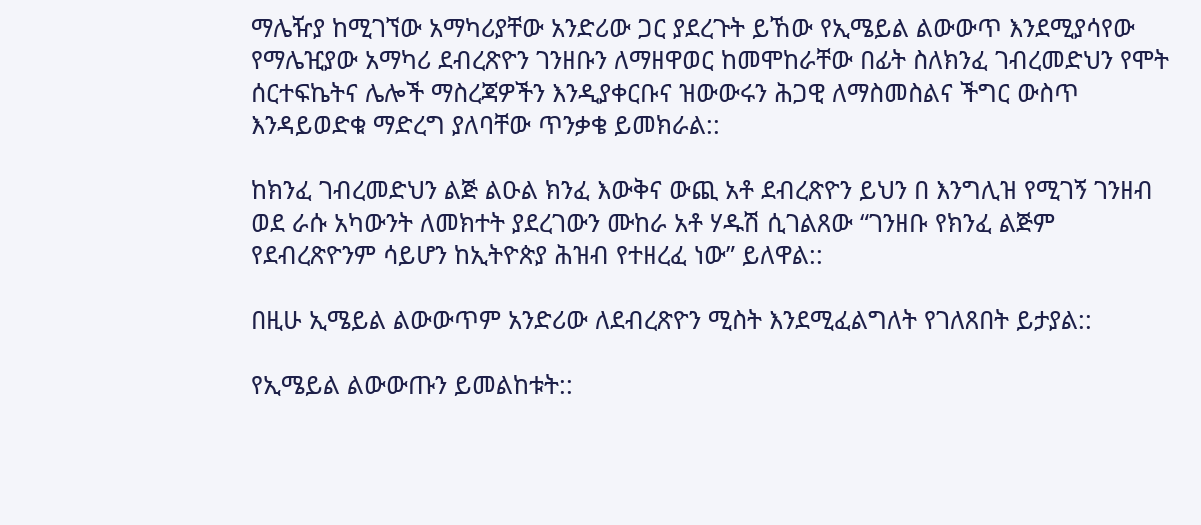ማሌዥያ ከሚገኘው አማካሪያቸው አንድሪው ጋር ያደረጉት ይኸው የኢሜይል ልውውጥ እንደሚያሳየው የማሌዢያው አማካሪ ደብረጽዮን ገንዘቡን ለማዘዋወር ከመሞከራቸው በፊት ስለክንፈ ገብረመድህን የሞት ሰርተፍኬትና ሌሎች ማስረጃዎችን እንዲያቀርቡና ዝውውሩን ሕጋዊ ለማስመስልና ችግር ውስጥ እንዳይወድቁ ማድረግ ያለባቸው ጥንቃቄ ይመክራል::

ከክንፈ ገብረመድህን ልጅ ልዑል ክንፈ እውቅና ውጪ አቶ ደብረጽዮን ይህን በ እንግሊዝ የሚገኝ ገንዘብ ወደ ራሱ አካውንት ለመክተት ያደረገውን ሙከራ አቶ ሃዱሽ ሲገልጸው “ገንዘቡ የክንፈ ልጅም የደብረጽዮንም ሳይሆን ከኢትዮጵያ ሕዝብ የተዘረፈ ነው” ይለዋል::

በዚሁ ኢሜይል ልውውጥም አንድሪው ለደብረጽዮን ሚስት እንደሚፈልግለት የገለጸበት ይታያል::

የኢሜይል ልውውጡን ይመልከቱት::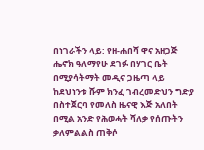በነገራችን ላይ: የዘ-ሐበሻ ዋና አዘጋጅ ሔኖክ ዓለማየሁ ደገፉ በሃገር ቤት በሚያሳትማት መዲና ጋዜጣ ላይ ከደህነንቱ ሹም ክንፈ ገብረመድህን ግድያ በስተጀርባ የመለስ ዜናዊ እጅ አለበት በሚል አንድ የሕወሓት ሻለቃ የሰጡትን ቃለምልልስ ጠቅሶ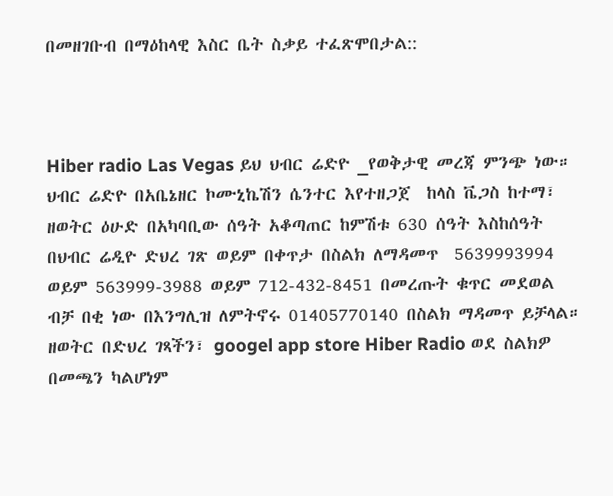በመዘገቡብ በማዕከላዊ እስር ቤት ስቃይ ተፈጽሞበታል::



Hiber radio Las Vegas ይህ ህብር ሬድዮ _የወቅታዊ መረጃ ምንጭ ነው። ህብር ሬድዮ በአቤኔዘር ኮሙኒኬሽን ሴንተር እየተዘጋጀ  ከላስ ቬጋስ ከተማ፣ ዘወትር ዕሁድ በአካባቢው ሰዓት አቆጣጠር ከምሽቱ 630 ሰዓት እስከሰዓት በህብር ሬዲዮ ድህረ ገጽ ወይም በቀጥታ በስልክ ለማዳመጥ  5639993994 ወይም 563999-3988 ወይም 712-432-8451 በመረጡት ቁጥር መደወል ብቻ በቂ ነው በእንግሊዝ ለምትኖሩ 01405770140 በስልክ ማዳመጥ ይቻላል። ዘወትር በድህረ ገጻችን፣ googel app store Hiber Radio ወደ ስልክዎ በመጫን ካልሆነም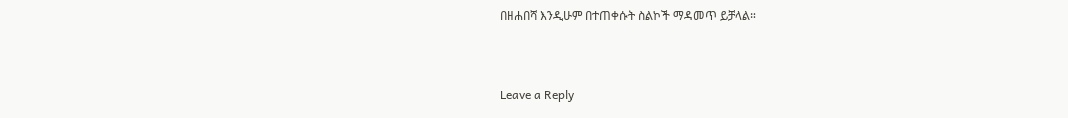በዘሐበሻ እንዲሁም በተጠቀሱት ስልኮች ማዳመጥ ይቻላል።



Leave a Reply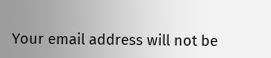Your email address will not be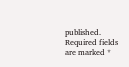published. Required fields are marked *